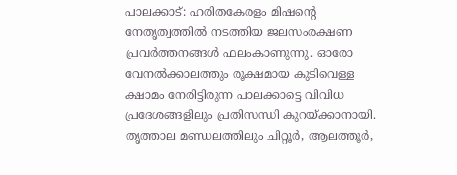പാലക്കാട്: ഹരിതകേരളം മിഷന്റെ നേതൃത്വത്തിൽ നടത്തിയ ജലസംരക്ഷണ പ്രവർത്തനങ്ങൾ ഫലംകാണുന്നു. ഓരോ വേനൽക്കാലത്തും രൂക്ഷമായ കുടിവെള്ള ക്ഷാമം നേരിട്ടിരുന്ന പാലക്കാട്ടെ വിവിധ പ്രദേശങ്ങളിലും പ്രതിസന്ധി കുറയ്ക്കാനായി. തൃത്താല മണ്ഡലത്തിലും ചിറ്റൂർ, ആലത്തൂർ,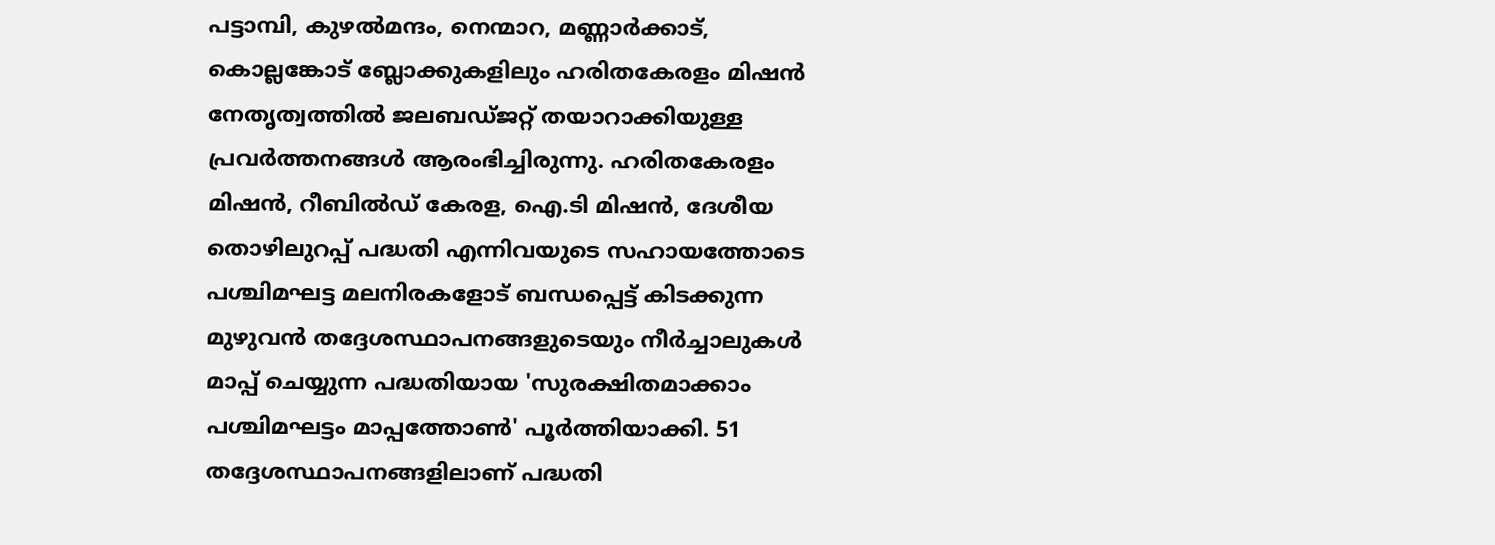പട്ടാമ്പി, കുഴൽമന്ദം, നെന്മാറ, മണ്ണാർക്കാട്, കൊല്ലങ്കോട് ബ്ലോക്കുകളിലും ഹരിതകേരളം മിഷൻ നേതൃത്വത്തിൽ ജലബഡ്ജറ്റ് തയാറാക്കിയുള്ള പ്രവർത്തനങ്ങൾ ആരംഭിച്ചിരുന്നു. ഹരിതകേരളം മിഷൻ, റീബിൽഡ് കേരള, ഐ.ടി മിഷൻ, ദേശീയ തൊഴിലുറപ്പ് പദ്ധതി എന്നിവയുടെ സഹായത്തോടെ പശ്ചിമഘട്ട മലനിരകളോട് ബന്ധപ്പെട്ട് കിടക്കുന്ന മുഴുവൻ തദ്ദേശസ്ഥാപനങ്ങളുടെയും നീർച്ചാലുകൾ മാപ്പ് ചെയ്യുന്ന പദ്ധതിയായ 'സുരക്ഷിതമാക്കാം പശ്ചിമഘട്ടം മാപ്പത്തോൺ' പൂർത്തിയാക്കി. 51 തദ്ദേശസ്ഥാപനങ്ങളിലാണ് പദ്ധതി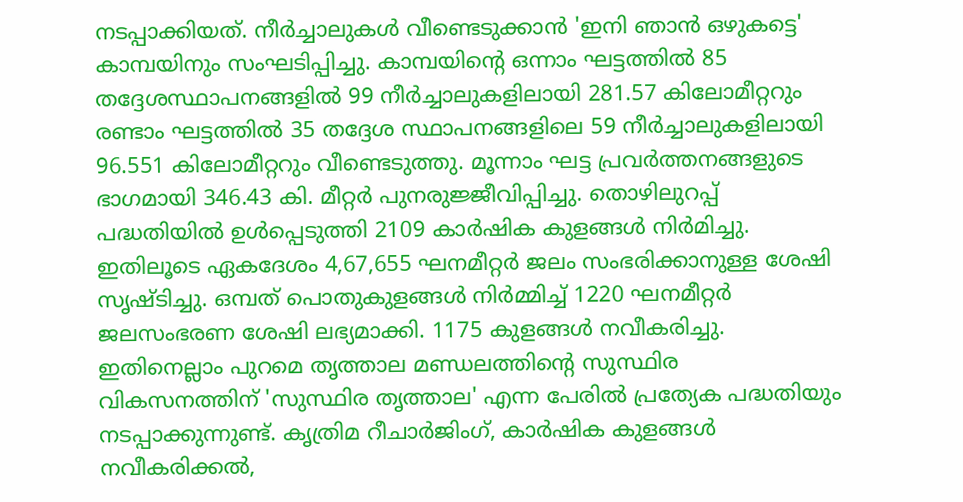നടപ്പാക്കിയത്. നീർച്ചാലുകൾ വീണ്ടെടുക്കാൻ 'ഇനി ഞാൻ ഒഴുകട്ടെ' കാമ്പയിനും സംഘടിപ്പിച്ചു. കാമ്പയിന്റെ ഒന്നാം ഘട്ടത്തിൽ 85 തദ്ദേശസ്ഥാപനങ്ങളിൽ 99 നീർച്ചാലുകളിലായി 281.57 കിലോമീറ്ററും രണ്ടാം ഘട്ടത്തിൽ 35 തദ്ദേശ സ്ഥാപനങ്ങളിലെ 59 നീർച്ചാലുകളിലായി 96.551 കിലോമീറ്ററും വീണ്ടെടുത്തു. മൂന്നാം ഘട്ട പ്രവർത്തനങ്ങളുടെ ഭാഗമായി 346.43 കി. മീറ്റർ പുനരുജ്ജീവിപ്പിച്ചു. തൊഴിലുറപ്പ് പദ്ധതിയിൽ ഉൾപ്പെടുത്തി 2109 കാർഷിക കുളങ്ങൾ നിർമിച്ചു. ഇതിലൂടെ ഏകദേശം 4,67,655 ഘനമീറ്റർ ജലം സംഭരിക്കാനുള്ള ശേഷി സൃഷ്ടിച്ചു. ഒമ്പത് പൊതുകുളങ്ങൾ നിർമ്മിച്ച് 1220 ഘനമീറ്റർ ജലസംഭരണ ശേഷി ലഭ്യമാക്കി. 1175 കുളങ്ങൾ നവീകരിച്ചു. ഇതിനെല്ലാം പുറമെ തൃത്താല മണ്ഡലത്തിന്റെ സുസ്ഥിര വികസനത്തിന് 'സുസ്ഥിര തൃത്താല' എന്ന പേരിൽ പ്രത്യേക പദ്ധതിയും നടപ്പാക്കുന്നുണ്ട്. കൃത്രിമ റീചാർജിംഗ്, കാർഷിക കുളങ്ങൾ നവീകരിക്കൽ,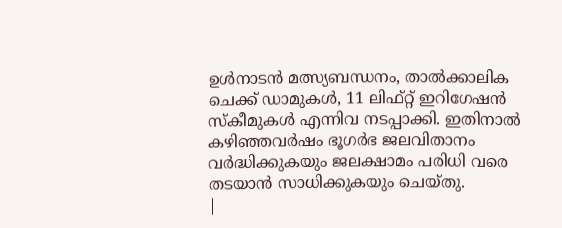ഉൾനാടൻ മത്സ്യബന്ധനം, താൽക്കാലിക ചെക്ക് ഡാമുകൾ, 11 ലിഫ്റ്റ് ഇറിഗേഷൻ സ്കീമുകൾ എന്നിവ നടപ്പാക്കി. ഇതിനാൽ കഴിഞ്ഞവർഷം ഭൂഗർഭ ജലവിതാനം വർദ്ധിക്കുകയും ജലക്ഷാമം പരിധി വരെ തടയാൻ സാധിക്കുകയും ചെയ്തു.
|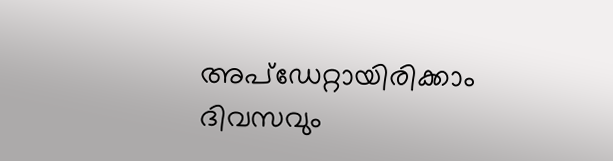അപ്ഡേറ്റായിരിക്കാം ദിവസവും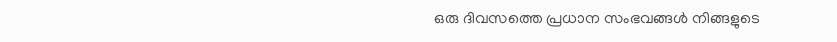ഒരു ദിവസത്തെ പ്രധാന സംഭവങ്ങൾ നിങ്ങളുടെ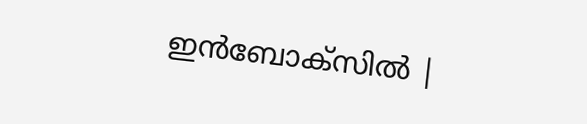ഇൻബോക്സിൽ |